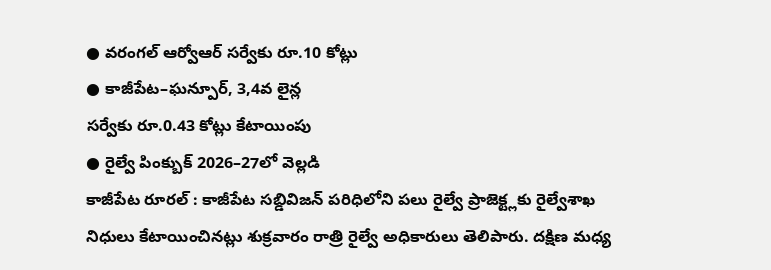● వరంగల్ ఆర్వోఆర్ సర్వేకు రూ.10 కోట్లు
● కాజీపేట–ఘన్పూర్, 3,4వ లైన్ల
సర్వేకు రూ.0.43 కోట్లు కేటాయింపు
● రైల్వే పింక్బుక్ 2026–27లో వెల్లడి
కాజీపేట రూరల్ : కాజీపేట సబ్డివిజన్ పరిధిలోని పలు రైల్వే ప్రాజెక్ట్లకు రైల్వేశాఖ నిధులు కేటాయించినట్లు శుక్రవారం రాత్రి రైల్వే అధికారులు తెలిపారు. దక్షిణ మధ్య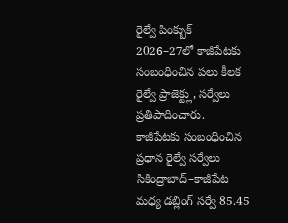రైల్వే పింక్బుక్ 2026–27లో కాజీపేటకు సంబంధించిన పలు కీలక రైల్వే ప్రాజెక్ట్లు, సర్వేలు ప్రతిపాదించారు.
కాజీపేటకు సంబంధించిన
ప్రధాన రైల్వే సర్వేలు
సికింద్రాబాద్–కాజీపేట మధ్య డబ్లింగ్ సర్వే 85.45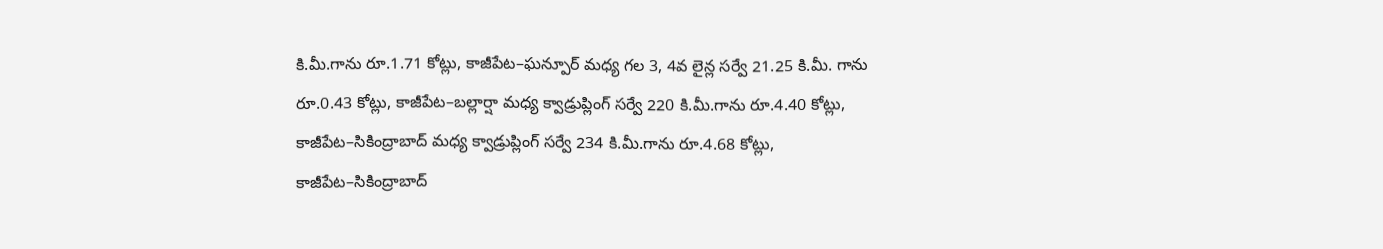కి.మీ.గాను రూ.1.71 కోట్లు, కాజీపేట–ఘన్పూర్ మధ్య గల 3, 4వ లైన్ల సర్వే 21.25 కి.మీ. గాను రూ.0.43 కోట్లు, కాజీపేట–బల్లార్షా మధ్య క్వాడ్రుప్లింగ్ సర్వే 220 కి.మీ.గాను రూ.4.40 కోట్లు, కాజీపేట–సికింద్రాబాద్ మధ్య క్వాడ్రుప్లింగ్ సర్వే 234 కి.మీ.గాను రూ.4.68 కోట్లు, కాజీపేట–సికింద్రాబాద్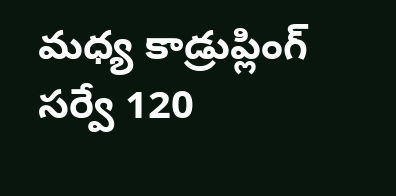మధ్య కాడ్రుప్లింగ్ సర్వే 120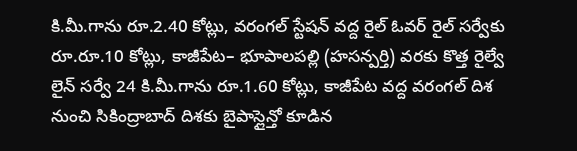కి.మీ.గాను రూ.2.40 కోట్లు, వరంగల్ స్టేషన్ వద్ద రైల్ ఓవర్ రైల్ సర్వేకు రూ.రూ.10 కోట్లు, కాజీపేట– భూపాలపల్లి (హసన్పర్తి) వరకు కొత్త రైల్వే లైన్ సర్వే 24 కి.మీ.గాను రూ.1.60 కోట్లు, కాజీపేట వద్ద వరంగల్ దిశ నుంచి సికింద్రాబాద్ దిశకు బైపాస్లైన్తో కూడిన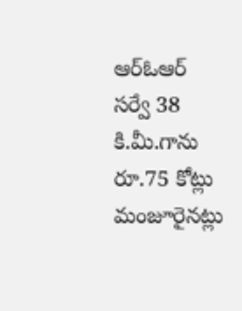ఆర్ఓఆర్ సర్వే 38 కి.మీ.గాను రూ.75 కోట్లు మంజూరైనట్లు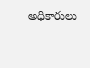అధికారులు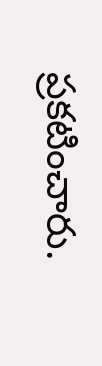ప్రకటించారు.